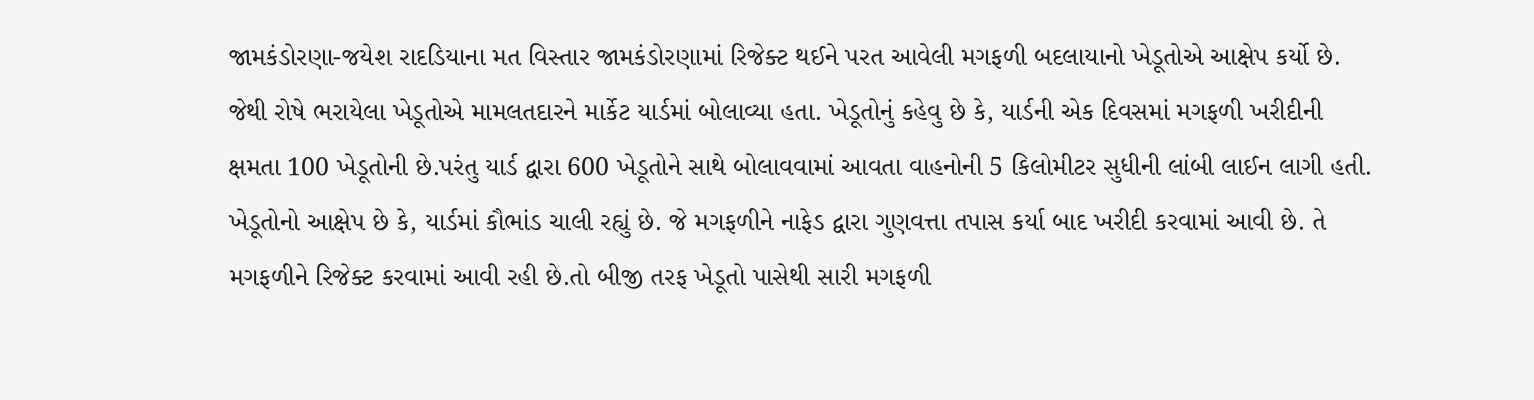જામકંડોરણા-જયેશ રાદડિયાના મત વિસ્તાર જામકંડોરણામાં રિજેક્ટ થઈને પરત આવેલી મગફળી બદલાયાનો ખેડૂતોએ આક્ષેપ કર્યો છે. જેથી રોષે ભરાયેલા ખેડૂતોએ મામલતદારને માર્કેટ યાર્ડમાં બોલાવ્યા હતા. ખેડૂતોનું કહેવુ છે કે, યાર્ડની એક દિવસમાં મગફળી ખરીદીની ક્ષમતા 100 ખેડૂતોની છે.પરંતુ યાર્ડ દ્વારા 600 ખેડૂતોને સાથે બોલાવવામાં આવતા વાહનોની 5 કિલોમીટર સુધીની લાંબી લાઈન લાગી હતી. ખેડૂતોનો આક્ષેપ છે કે, યાર્ડમાં કૌભાંડ ચાલી રહ્યું છે. જે મગફળીને નાફેડ દ્વારા ગુણવત્તા તપાસ કર્યા બાદ ખરીદી કરવામાં આવી છે. તે મગફળીને રિજેક્ટ કરવામાં આવી રહી છે.તો બીજી તરફ ખેડૂતો પાસેથી સારી મગફળી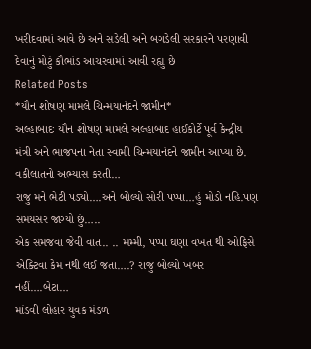ખરીદવામાં આવે છે અને સડેલી અને બગડેલી સરકારને પરણાવી દેવાનું મોટું કૌભાંડ આચરવામાં આવી રહ્યુ છે
Related Posts
*યૌન શોષણ મામલે ચિન્મયાનંદને જામીન*
અલ્હાબાદઃ યૌન શોષણ મામલે અલ્હાબાદ હાઈકોર્ટે પૂર્વ કેન્દ્રીય મંત્રી અને ભાજપના નેતા સ્વામી ચિન્મયાનંદને જામીન આપ્યા છે. વકીલાતનો અભ્યાસ કરતી…
રાજુ મને ભેટી પડ્યો….અને બોલ્યો સોરી પપ્પા…હું મોડો નહિ.પણ સમયસર જાગ્યો છું…..
એક સમજવા જેવી વાત.. .. મમ્મી, પપ્પા ઘણા વખત થી ઓફિસે એક્ટિવા કેમ નથી લઈ જતા….? રાજુ બોલ્યો ખબર નહીં….બેટા…
માંડવી લોહાર યુવક મંડળ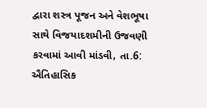દ્વારા શસ્ત્ર પૂજન અને વેશભૂષા સાથે વિજયાદશમીની ઉજવણી કરવામાં આવી માંડવી, તા.6: ઐતિહાસિક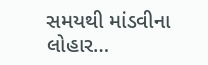સમયથી માંડવીના લોહાર…